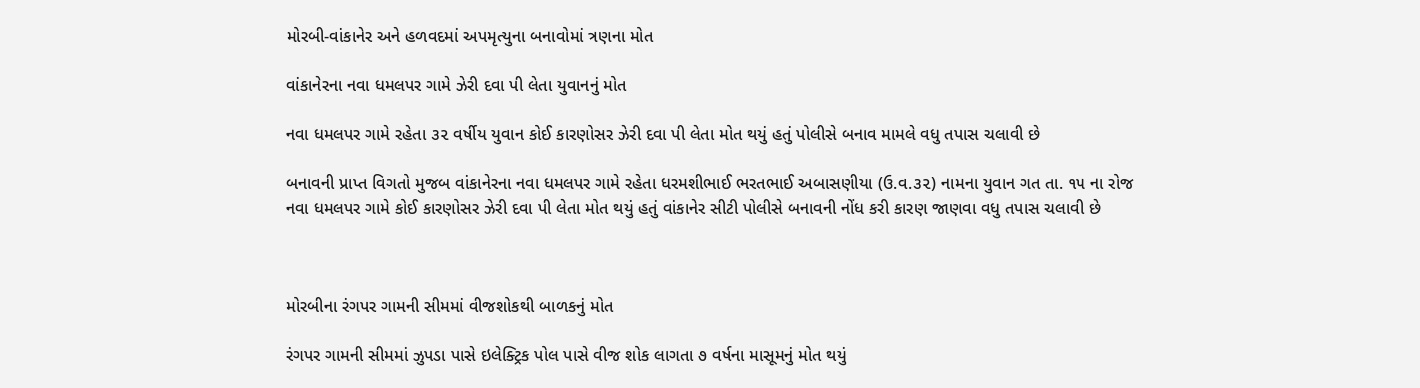મોરબી-વાંકાનેર અને હળવદમાં અપમૃત્યુના બનાવોમાં ત્રણના મોત

વાંકાનેરના નવા ધમલપર ગામે ઝેરી દવા પી લેતા યુવાનનું મોત

નવા ધમલપર ગામે રહેતા ૩૨ વર્ષીય યુવાન કોઈ કારણોસર ઝેરી દવા પી લેતા મોત થયું હતું પોલીસે બનાવ મામલે વધુ તપાસ ચલાવી છે

બનાવની પ્રાપ્ત વિગતો મુજબ વાંકાનેરના નવા ધમલપર ગામે રહેતા ધરમશીભાઈ ભરતભાઈ અબાસણીયા (ઉ.વ.૩૨) નામના યુવાન ગત તા. ૧૫ ના રોજ નવા ધમલપર ગામે કોઈ કારણોસર ઝેરી દવા પી લેતા મોત થયું હતું વાંકાનેર સીટી પોલીસે બનાવની નોંધ કરી કારણ જાણવા વધુ તપાસ ચલાવી છે



મોરબીના રંગપર ગામની સીમમાં વીજશોકથી બાળકનું મોત

રંગપર ગામની સીમમાં ઝુપડા પાસે ઇલેક્ટ્રિક પોલ પાસે વીજ શોક લાગતા ૭ વર્ષના માસૂમનું મોત થયું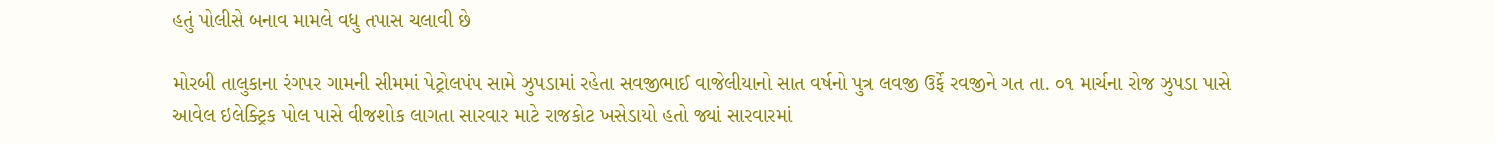હતું પોલીસે બનાવ મામલે વધુ તપાસ ચલાવી છે

મોરબી તાલુકાના રંગપર ગામની સીમમાં પેટ્રોલપંપ સામે ઝુપડામાં રહેતા સવજીભાઈ વાજેલીયાનો સાત વર્ષનો પુત્ર લવજી ઉર્ફે રવજીને ગત તા. ૦૧ માર્ચના રોજ ઝુપડા પાસે આવેલ ઇલેક્ટ્રિક પોલ પાસે વીજશોક લાગતા સારવાર માટે રાજકોટ ખસેડાયો હતો જ્યાં સારવારમાં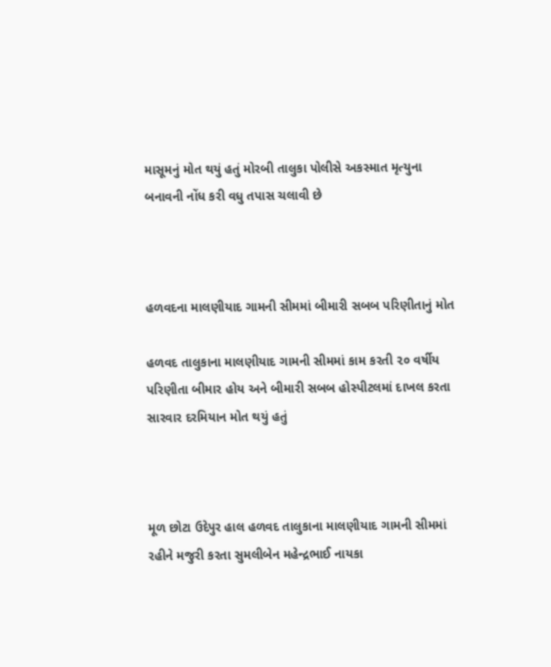માસૂમનું મોત થયું હતું મોરબી તાલુકા પોલીસે અકસ્માત મૃત્યુના બનાવની નોંધ કરી વધુ તપાસ ચલાવી છે



હળવદના માલણીયાદ ગામની સીમમાં બીમારી સબબ પરિણીતાનું મોત

હળવદ તાલુકાના માલણીયાદ ગામની સીમમાં કામ કરતી ૨૦ વર્ષીય પરિણીતા બીમાર હોય અને બીમારી સબબ હોસ્પીટલમાં દાખલ કરતા સારવાર દરમિયાન મોત થયું હતું



મૂળ છોટા ઉદેપુર હાલ હળવદ તાલુકાના માલણીયાદ ગામની સીમમાં રહીને મજુરી કરતા સુમલીબેન મહેન્દ્રભાઈ નાયકા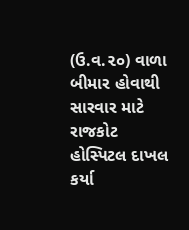(ઉ.વ.૨૦) વાળા બીમાર હોવાથી સારવાર માટે રાજકોટ હોસ્પિટલ દાખલ કર્યા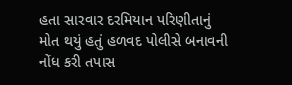હતા સારવાર દરમિયાન પરિણીતાનું મોત થયું હતું હળવદ પોલીસે બનાવની નોંધ કરી તપાસ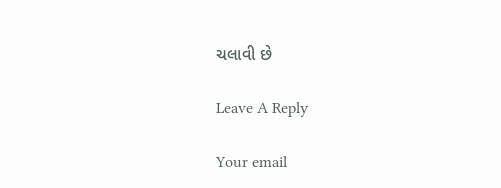ચલાવી છે

Leave A Reply

Your email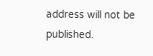address will not be published.